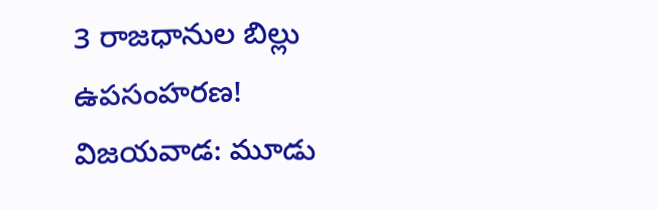3 రాజధానుల బిల్లు ఉపసంహరణ!
విజయవాడ: మూడు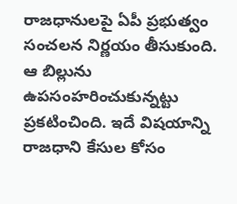రాజధానులపై ఏపీ ప్రభుత్వం సంచలన నిర్ణయం తీసుకుంది. ఆ బిల్లును ఉపసంహరించుకున్నట్టు ప్రకటించింది. ఇదే విషయాన్ని రాజధాని కేసుల కోసం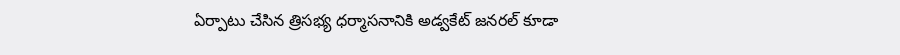ఏర్పాటు చేసిన త్రిసభ్య ధర్మాసనానికి అడ్వకేట్ జనరల్ కూడా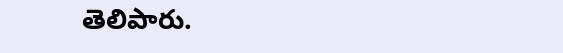తెలిపారు.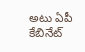అటు ఏపీ కేబినేట్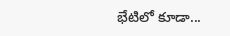భేటిలో కూడా...